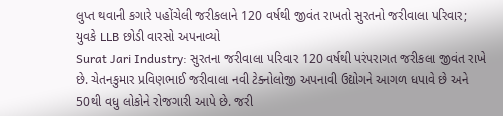લુપ્ત થવાની કગારે પહોંચેલી જરીકલાને 120 વર્ષથી જીવંત રાખતો સુરતનો જરીવાલા પરિવાર; યુવકે LLB છોડી વારસો અપનાવ્યો
Surat Jari Industry: સુરતના જરીવાલા પરિવાર 120 વર્ષથી પરંપરાગત જરીકલા જીવંત રાખે છે. ચેતનકુમાર પ્રવિણભાઈ જરીવાલા નવી ટેક્નોલોજી અપનાવી ઉદ્યોગને આગળ ધપાવે છે અને 50થી વધુ લોકોને રોજગારી આપે છે. જરી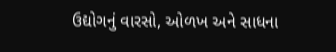ઉદ્યોગનું વારસો, ઓળખ અને સાધના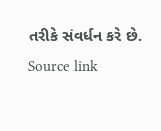તરીકે સંવર્ધન કરે છે.
Source link